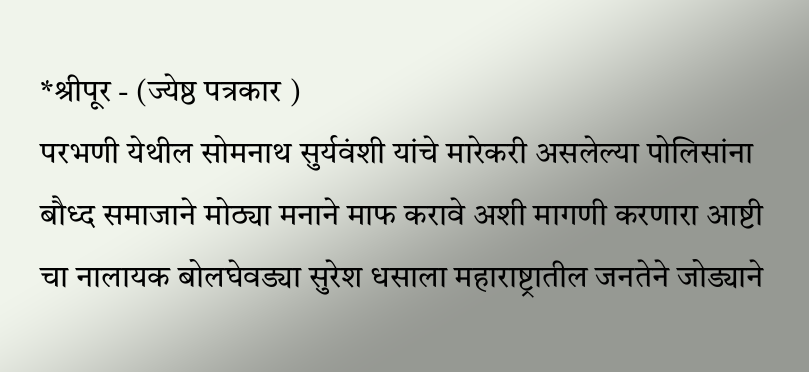*श्रीपूर - (ज्येष्ठ पत्रकार )
परभणी येथील सोमनाथ सुर्यवंशी यांचे मारेकरी असलेल्या पोलिसांना बौध्द समाजाने मोठ्या मनाने माफ करावे अशी मागणी करणारा आष्टी चा नालायक बोलघेवड्या सुरेश धसाला महाराष्ट्रातील जनतेने जोड्याने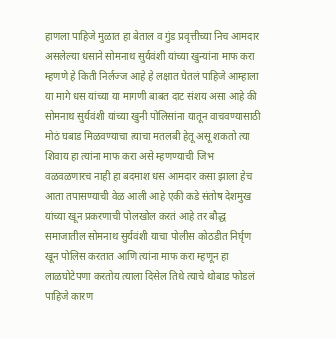हाणला पाहिजे मुळात हा बेताल व गुंड प्रवृत्तीच्या निच आमदार असलेल्या धसाने सोमनाथ सुर्यवंशी यांच्या खुन्यांना माफ करा म्हणणे हे किती निर्लज्ज आहे हे लक्षात घेतलं पाहिजे आम्हाला या मागे धस यांच्या या मागणी बाबत दाट संशय असा आहे की सोमनाथ सुर्यवंशी यांच्या खुनी पोलिसांना यातून वाचवण्यासाठी मोठं घबाड मिळवण्याचा त्याचा मतलबी हेतू असू शकतो त्या शिवाय हा त्यांना माफ करा असे म्हणण्याची जिभ वळवळणारच नाही हा बदमाश धस आमदार कसा झाला हेच आता तपासण्याची वेळ आली आहे एकी कडे संतोष देशमुख यांच्या खून प्रकरणाची पोलखोल करतं आहे तर बौद्ध समाजातील सोमनाथ सुर्यवंशी याचा पोलीस कोठडीत निर्घृण खून पोलिस करतात आणि त्यांना माफ करा म्हणून हा लाळघोटेपणा करतोय त्याला दिसेल तिथे त्याचे थोबाड फोडलं पाहिजे कारण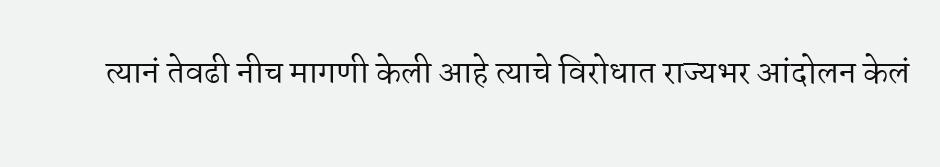त्यानं तेवढी नीच मागणी केली आहे त्याचे विरोधात राज्यभर आंदोलन केलं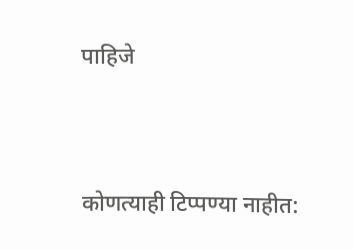पाहिजे




कोणत्याही टिप्पण्या नाहीत: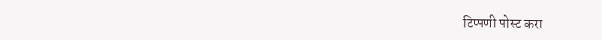टिप्पणी पोस्ट करा